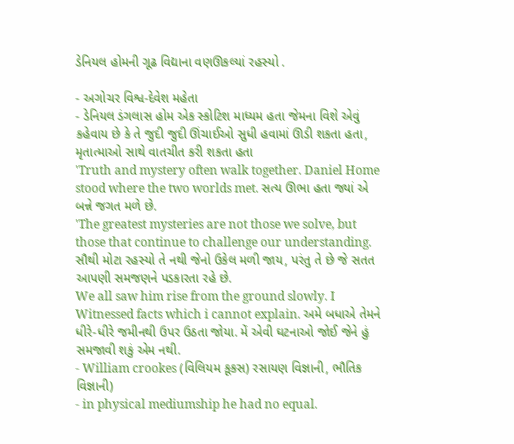ડેનિયલ હોમની ગૂઢ વિદ્યાના વણઊકલ્યાં રહસ્યો .

- અગોચર વિશ્વ-દેવેશ મહેતા
- ડેનિયલ ડંગલાસ હોમ એક સ્કોટિશ માધ્યમ હતા જેમના વિશે એવું કહેવાય છે કે તે જુદી જુદી ઊંચાઈઓ સુધી હવામાં ઊડી શકતા હતા, મૃતાત્માઓ સાથે વાતચીત કરી શકતા હતા
'Truth and mystery often walk together. Daniel Home stood where the two worlds met. સત્ય ઊભા હતા જ્યાં એ બન્ને જગત મળે છે.
'The greatest mysteries are not those we solve, but those that continue to challenge our understanding. સૌથી મોટા રહસ્યો તે નથી જેનો ઉકેલ મળી જાય, પરંતુ તે છે જે સતત આપણી સમજણને પડકારતા રહે છે.
We all saw him rise from the ground slowly. I Witnessed facts which i cannot explain. અમે બધાએ તેમને ધીરે-ધીરે જમીનથી ઉપર ઉઠતા જોયા. મેં એવી ઘટનાઓ જોઈ જેને હું સમજાવી શકું એમ નથી.
- William crookes (વિલિયમ કૂકસ) રસાયણ વિજ્ઞાની, ભૌતિક વિજ્ઞાની)
- in physical mediumship he had no equal.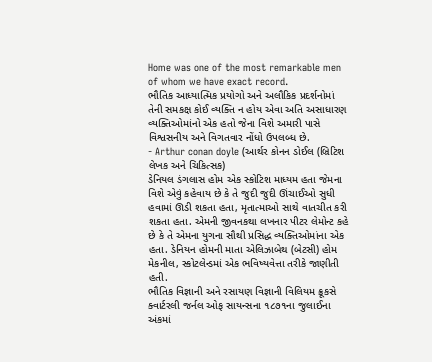Home was one of the most remarkable men of whom we have exact record.
ભૌતિક આધ્યાત્મિક પ્રયોગો અને અલૌકિક પ્રદર્શનોમાં તેની સમકક્ષ કોઈ વ્યક્તિ ન હોય એવા અતિ અસાધારણ વ્યક્તિઓમાંનો એક હતો જેના વિશે અમારી પાસે વિશ્વસનીય અને વિગતવાર નોંધો ઉપલબ્ધ છે.
- Arthur conan doyle (આર્થર કોનન ડોઈલ (બ્રિટિશ લેખક અને ચિકિત્સક)
ડેનિયલ ડંગલાસ હોમ એક સ્કોટિશ માધ્યમ હતા જેમના વિશે એવું કહેવાય છે કે તે જુદી જુદી ઊંચાઈઓ સુધી હવામાં ઊડી શકતા હતા, મૃતાત્માઓ સાથે વાતચીત કરી શકતા હતા. એમની જીવનકથા લખનાર પીટર લેમોન્ટ કહે છે કે તે એમના યુગના સૌથી પ્રસિદ્ધ વ્યક્તિઓમાંના એક હતા. ડેનિયન હોમની માતા એલિઝાબેથ (બેટસી) હોમ મેકનીલ, સ્કોટલેન્ડમાં એક ભવિષ્યવેત્તા તરીકે જાણીતી હતી.
ભૌતિક વિજ્ઞાની અને રસાયણ વિજ્ઞાની વિલિયમ ક્રૂકસે ક્વાર્ટરલી જર્નલ ઓફ સાયન્સના ૧૮૭૧ના જુલાઈના અંકમાં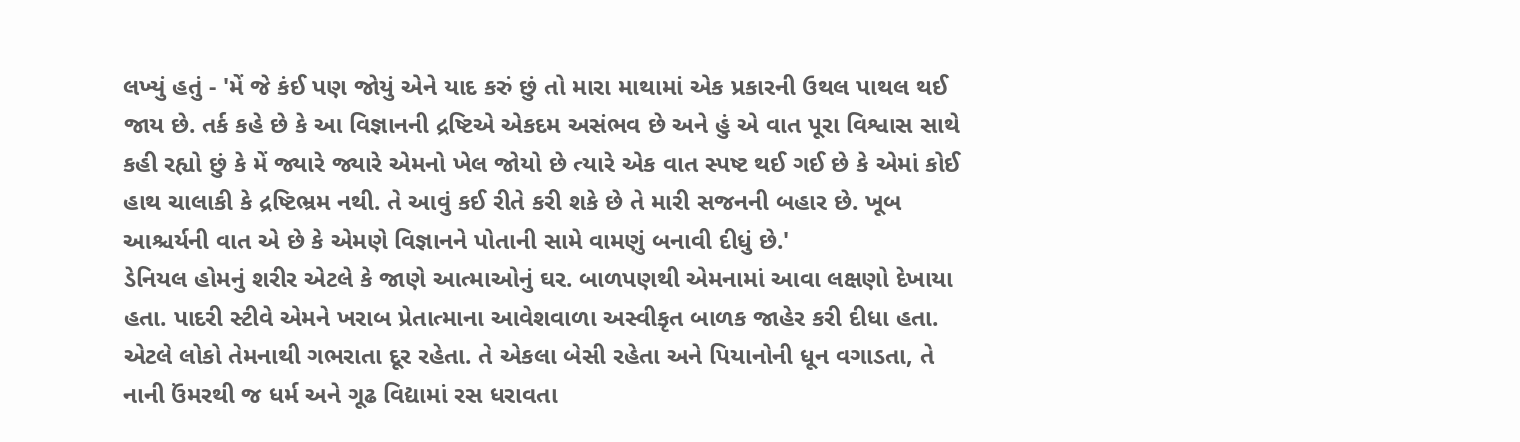લખ્યું હતું - 'મેં જે કંઈ પણ જોયું એને યાદ કરું છું તો મારા માથામાં એક પ્રકારની ઉથલ પાથલ થઈ જાય છે. તર્ક કહે છે કે આ વિજ્ઞાનની દ્રષ્ટિએ એકદમ અસંભવ છે અને હું એ વાત પૂરા વિશ્વાસ સાથે કહી રહ્યો છું કે મેં જ્યારે જ્યારે એમનો ખેલ જોયો છે ત્યારે એક વાત સ્પષ્ટ થઈ ગઈ છે કે એમાં કોઈ હાથ ચાલાકી કે દ્રષ્ટિભ્રમ નથી. તે આવું કઈ રીતે કરી શકે છે તે મારી સજનની બહાર છે. ખૂબ આશ્ચર્યની વાત એ છે કે એમણે વિજ્ઞાનને પોતાની સામે વામણું બનાવી દીધું છે.'
ડેનિયલ હોમનું શરીર એટલે કે જાણે આત્માઓનું ઘર. બાળપણથી એમનામાં આવા લક્ષણો દેખાયા હતા. પાદરી સ્ટીવે એમને ખરાબ પ્રેતાત્માના આવેશવાળા અસ્વીકૃત બાળક જાહેર કરી દીધા હતા. એટલે લોકો તેમનાથી ગભરાતા દૂર રહેતા. તે એકલા બેસી રહેતા અને પિયાનોની ધૂન વગાડતા, તે નાની ઉંમરથી જ ધર્મ અને ગૂઢ વિદ્યામાં રસ ધરાવતા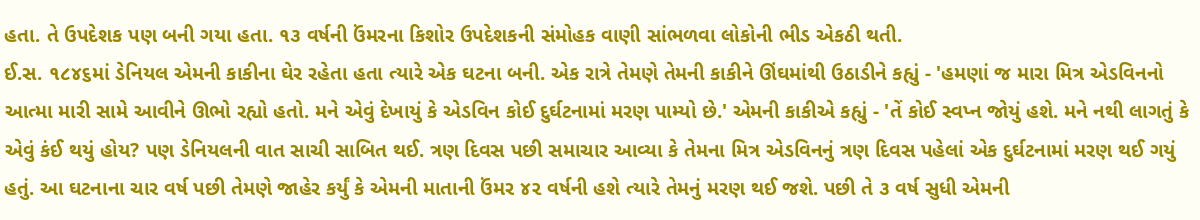હતા. તે ઉપદેશક પણ બની ગયા હતા. ૧૩ વર્ષની ઉંમરના કિશોર ઉપદેશકની સંમોહક વાણી સાંભળવા લોકોની ભીડ એકઠી થતી.
ઈ.સ. ૧૮૪૬માં ડેનિયલ એમની કાકીના ઘેર રહેતા હતા ત્યારે એક ઘટના બની. એક રાત્રે તેમણે તેમની કાકીને ઊંઘમાંથી ઉઠાડીને કહ્યું - 'હમણાં જ મારા મિત્ર એડવિનનો આત્મા મારી સામે આવીને ઊભો રહ્યો હતો. મને એવું દેખાયું કે એડવિન કોઈ દુર્ઘટનામાં મરણ પામ્યો છે.' એમની કાકીએ કહ્યું - 'તેં કોઈ સ્વપ્ન જોયું હશે. મને નથી લાગતું કે એવું કંઈ થયું હોય? પણ ડેનિયલની વાત સાચી સાબિત થઈ. ત્રણ દિવસ પછી સમાચાર આવ્યા કે તેમના મિત્ર એડવિનનું ત્રણ દિવસ પહેલાં એક દુર્ઘટનામાં મરણ થઈ ગયું હતું. આ ઘટનાના ચાર વર્ષ પછી તેમણે જાહેર કર્યું કે એમની માતાની ઉંમર ૪૨ વર્ષની હશે ત્યારે તેમનું મરણ થઈ જશે. પછી તે ૩ વર્ષ સુધી એમની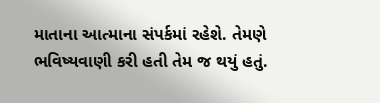માતાના આત્માના સંપર્કમાં રહેશે. તેમણે ભવિષ્યવાણી કરી હતી તેમ જ થયું હતું.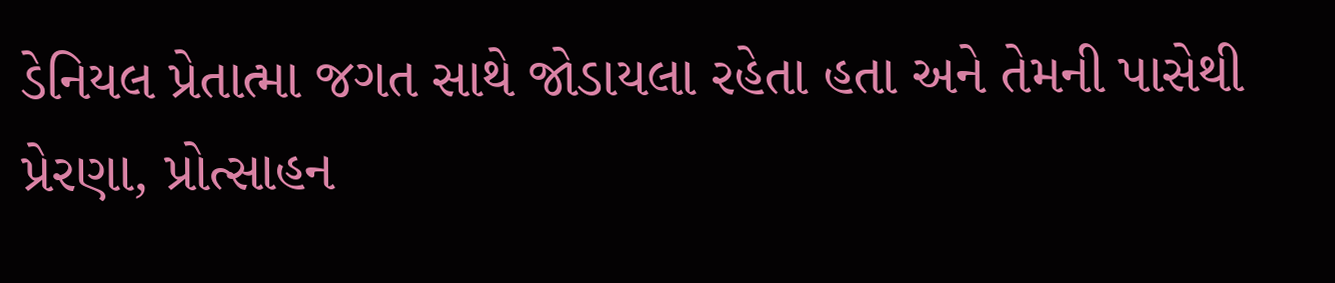ડેનિયલ પ્રેતાત્મા જગત સાથે જોડાયલા રહેતા હતા અને તેમની પાસેથી પ્રેરણા, પ્રોત્સાહન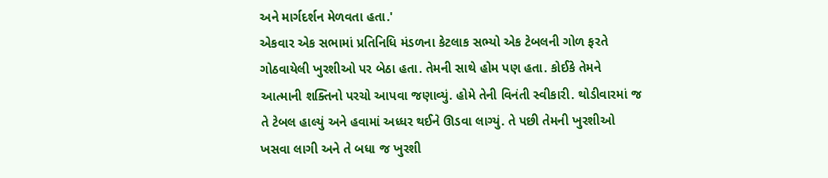અને માર્ગદર્શન મેળવતા હતા.'
એકવાર એક સભામાં પ્રતિનિધિ મંડળના કેટલાક સભ્યો એક ટેબલની ગોળ ફરતે ગોઠવાયેલી ખુરશીઓ પર બેઠા હતા. તેમની સાથે હોમ પણ હતા. કોઈકે તેમને આત્માની શક્તિનો પરચો આપવા જણાવ્યું. હોમે તેની વિનંતી સ્વીકારી. થોડીવારમાં જ તે ટેબલ હાલ્યું અને હવામાં અધ્ધર થઈને ઊડવા લાગ્યું. તે પછી તેમની ખુરશીઓ ખસવા લાગી અને તે બધા જ ખુરશી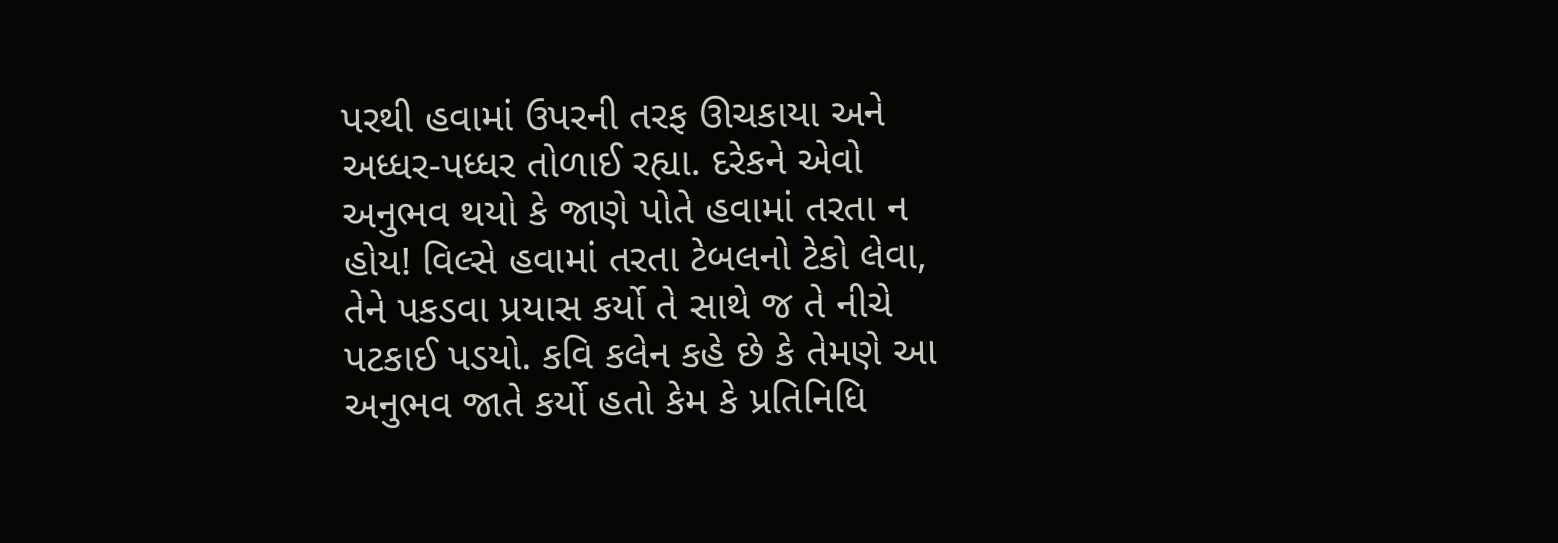પરથી હવામાં ઉપરની તરફ ઊચકાયા અને અધ્ધર-પધ્ધર તોળાઈ રહ્યા. દરેકને એવો અનુભવ થયો કે જાણે પોતે હવામાં તરતા ન હોય! વિલ્સે હવામાં તરતા ટેબલનો ટેકો લેવા, તેને પકડવા પ્રયાસ કર્યો તે સાથે જ તે નીચે પટકાઈ પડયો. કવિ કલેન કહે છે કે તેમણે આ અનુભવ જાતે કર્યો હતો કેમ કે પ્રતિનિધિ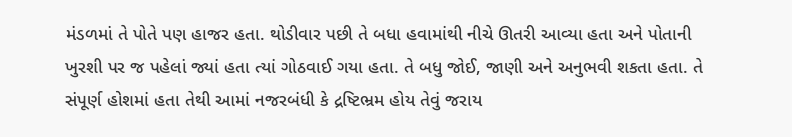મંડળમાં તે પોતે પણ હાજર હતા. થોડીવાર પછી તે બધા હવામાંથી નીચે ઊતરી આવ્યા હતા અને પોતાની ખુરશી પર જ પહેલાં જ્યાં હતા ત્યાં ગોઠવાઈ ગયા હતા. તે બધુ જોઈ, જાણી અને અનુભવી શકતા હતા. તે સંપૂર્ણ હોશમાં હતા તેથી આમાં નજરબંધી કે દ્રષ્ટિભ્રમ હોય તેવું જરાય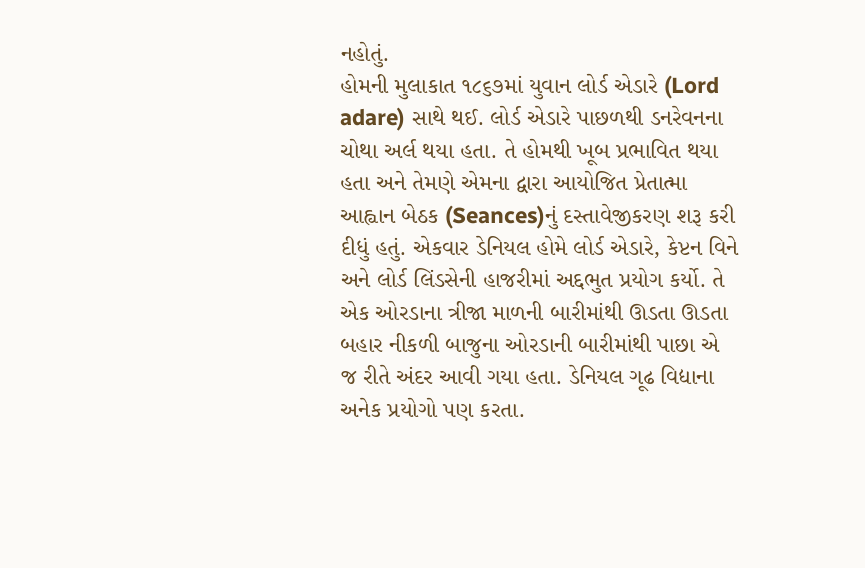નહોતું.
હોમની મુલાકાત ૧૮૬૭માં યુવાન લોર્ડ એડારે (Lord adare) સાથે થઈ. લોર્ડ એડારે પાછળથી ડનરેવનના ચોથા અર્લ થયા હતા. તે હોમથી ખૂબ પ્રભાવિત થયા હતા અને તેમણે એમના દ્વારા આયોજિત પ્રેતાત્મા આહ્વાન બેઠક (Seances)નું દસ્તાવેજીકરણ શરૂ કરી દીધું હતું. એકવાર ડેનિયલ હોમે લોર્ડ એડારે, કેપ્ટન વિને અને લોર્ડ લિંડસેની હાજરીમાં અદ્દભુત પ્રયોગ કર્યો. તે એક ઓરડાના ત્રીજા માળની બારીમાંથી ઊડતા ઊડતા બહાર નીકળી બાજુના ઓરડાની બારીમાંથી પાછા એ જ રીતે અંદર આવી ગયા હતા. ડેનિયલ ગૂઢ વિદ્યાના અનેક પ્રયોગો પણ કરતા.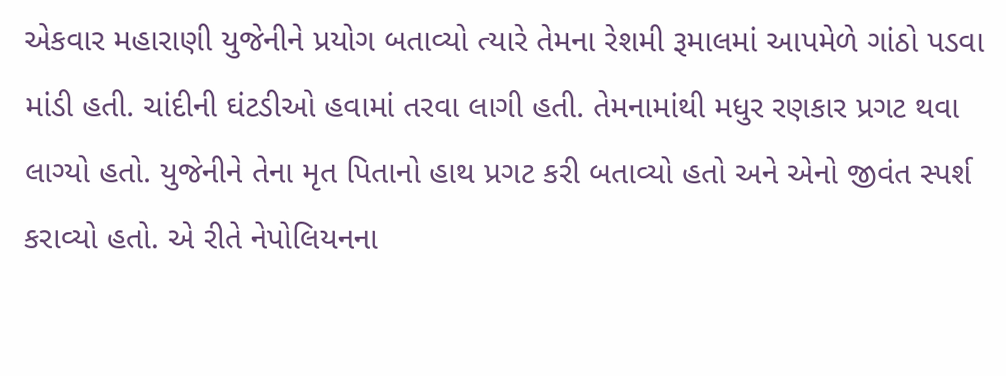એકવાર મહારાણી યુજેનીને પ્રયોગ બતાવ્યો ત્યારે તેમના રેશમી રૂમાલમાં આપમેળે ગાંઠો પડવા માંડી હતી. ચાંદીની ઘંટડીઓ હવામાં તરવા લાગી હતી. તેમનામાંથી મધુર રણકાર પ્રગટ થવા લાગ્યો હતો. યુજેનીને તેના મૃત પિતાનો હાથ પ્રગટ કરી બતાવ્યો હતો અને એનો જીવંત સ્પર્શ કરાવ્યો હતો. એ રીતે નેપોલિયનના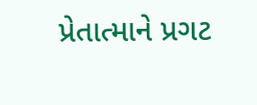પ્રેતાત્માને પ્રગટ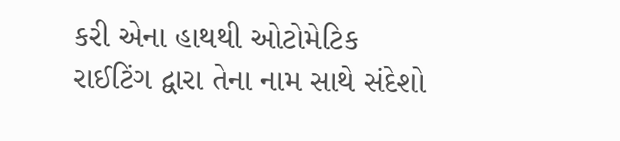કરી એના હાથથી ઓટોમેટિક રાઈટિંગ દ્વારા તેના નામ સાથે સંદેશો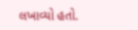લખાવ્યો હતો.